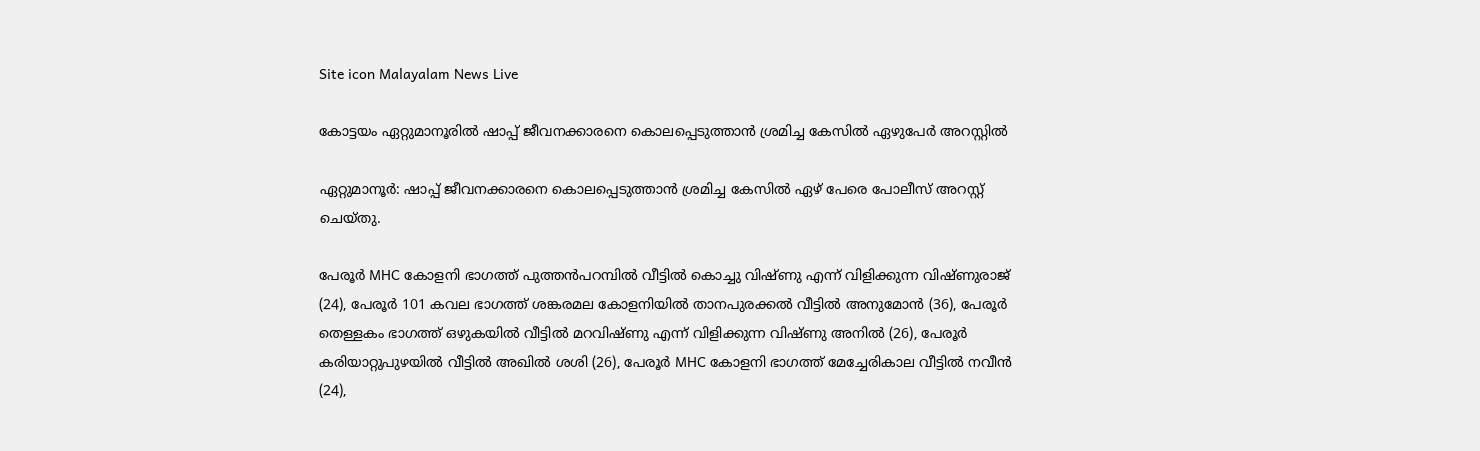Site icon Malayalam News Live

കോട്ടയം ഏറ്റുമാനൂരിൽ ഷാപ്പ് ജീവനക്കാരനെ കൊലപ്പെടുത്താൻ ശ്രമിച്ച കേസിൽ ഏഴുപേർ അറസ്റ്റിൽ

ഏറ്റുമാനൂർ: ഷാപ്പ് ജീവനക്കാരനെ കൊലപ്പെടുത്താൻ ശ്രമിച്ച കേസിൽ ഏഴ് പേരെ പോലീസ് അറസ്റ്റ് ചെയ്തു.

പേരൂർ MHC കോളനി ഭാഗത്ത് പുത്തൻപറമ്പിൽ വീട്ടിൽ കൊച്ചു വിഷ്ണു എന്ന് വിളിക്കുന്ന വിഷ്ണുരാജ് (24), പേരൂർ 101 കവല ഭാഗത്ത് ശങ്കരമല കോളനിയിൽ താനപുരക്കൽ വീട്ടിൽ അനുമോൻ (36), പേരൂർ തെള്ളകം ഭാഗത്ത് ഒഴുകയിൽ വീട്ടിൽ മറവിഷ്ണു എന്ന് വിളിക്കുന്ന വിഷ്ണു അനിൽ (26), പേരൂർ കരിയാറ്റുപുഴയിൽ വീട്ടിൽ അഖില്‍ ശശി (26), പേരൂർ MHC കോളനി ഭാഗത്ത് മേച്ചേരികാല വീട്ടിൽ നവീൻ (24),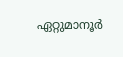ഏറ്റുമാനൂർ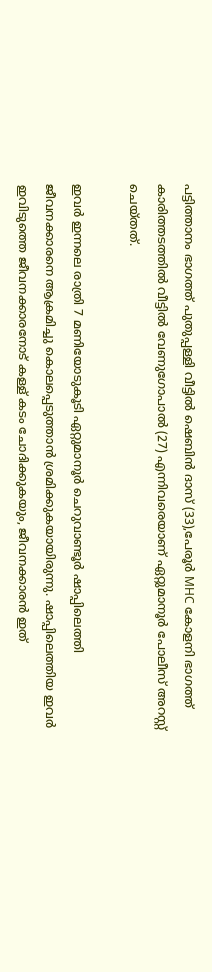പട്ടിത്താനം ഭാഗത്ത് പുതുപ്പള്ളി വീട്ടിൽ ഷെബിൻ ദാസ് (33),പേരൂർ MHC കോളനി ഭാഗത്ത് കാരിത്തടത്തിൽ വീട്ടിൽ വേണുഗോപാൽ (27) എന്നിവരെയാണ് ഏറ്റുമാനൂർ പോലീസ് അറസ്റ്റ് ചെയ്തത്.

ഇവർ ഇന്നലെ രാത്രി 7 മണിയോടുകൂടി ഏറ്റുമാനൂർ ചെറുവാണ്ടൂർ ഷാപ്പിലെത്തി ജീവനക്കാരനെ ആക്രമിച്ചു കൊലപ്പെടുത്താൻ ശ്രമിക്കുകയായിരുന്നു. ഷാപ്പിലെത്തിയ ഇവർ ഇവിടുത്തെ ജീവനക്കാരനോട് കള്ള് കടം ചോദിക്കുകയും, ജീവനക്കാരൻ ഇത്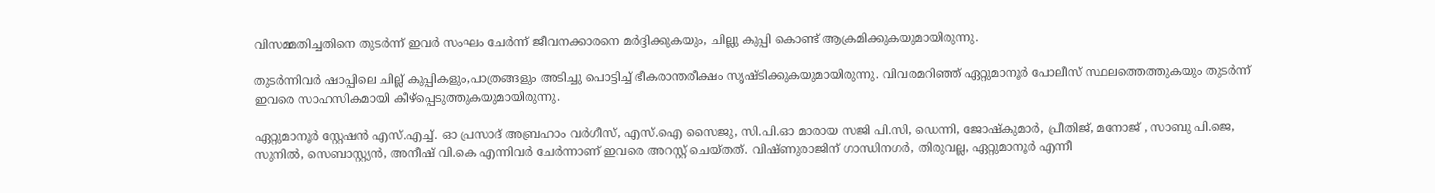വിസമ്മതിച്ചതിനെ തുടർന്ന് ഇവർ സംഘം ചേർന്ന് ജീവനക്കാരനെ മർദ്ദിക്കുകയും, ചില്ലു കുപ്പി കൊണ്ട് ആക്രമിക്കുകയുമായിരുന്നു.

തുടർന്നിവർ ഷാപ്പിലെ ചില്ല് കുപ്പികളും,പാത്രങ്ങളും അടിച്ചു പൊട്ടിച്ച് ഭീകരാന്തരീക്ഷം സൃഷ്ടിക്കുകയുമായിരുന്നു. വിവരമറിഞ്ഞ് ഏറ്റുമാനൂർ പോലീസ് സ്ഥലത്തെത്തുകയും തുടർന്ന് ഇവരെ സാഹസികമായി കീഴ്പ്പെടുത്തുകയുമായിരുന്നു.

ഏറ്റുമാനൂർ സ്റ്റേഷൻ എസ്.എച്ച്. ഓ പ്രസാദ് അബ്രഹാം വർഗീസ്, എസ്.ഐ സൈജു, സി.പി.ഓ മാരായ സജി പി.സി, ഡെന്നി, ജോഷ്കുമാര്‍, പ്രീതിജ്, മനോജ്‌ , സാബു പി.ജെ, സുനിൽ, സെബാസ്റ്റ്യൻ, അനീഷ് വി.കെ എന്നിവർ ചേർന്നാണ് ഇവരെ അറസ്റ്റ് ചെയ്തത്. വിഷ്ണുരാജിന് ഗാന്ധിനഗർ, തിരുവല്ല, ഏറ്റുമാനൂർ എന്നീ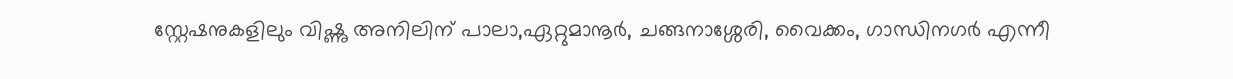സ്റ്റേഷനുകളിലും വിഷ്ണു അനിലിന് പാലാ,ഏറ്റുമാനൂർ, ചങ്ങനാശ്ശേരി, വൈക്കം, ഗാന്ധിനഗർ എന്നീ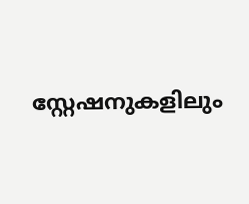സ്റ്റേഷനുകളിലും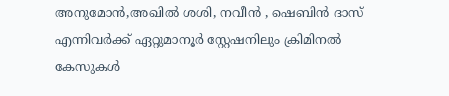അനുമോൻ,അഖിൽ ശശി, നവീന്‍ , ഷെബിന്‍ ദാസ് എന്നിവർക്ക് ഏറ്റുമാനൂർ സ്റ്റേഷനിലും ക്രിമിനൽ കേസുകൾ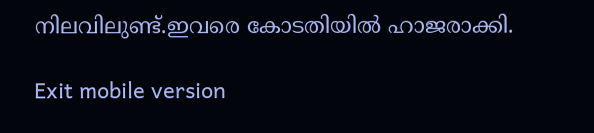നിലവിലുണ്ട്.ഇവരെ കോടതിയില്‍ ഹാജരാക്കി.

Exit mobile version